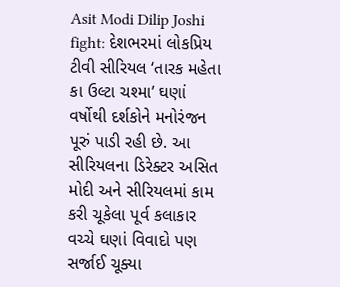Asit Modi Dilip Joshi fight: દેશભરમાં લોકપ્રિય ટીવી સીરિયલ ‘તારક મહેતા કા ઉલ્ટા ચશ્મા’ ઘણાં વર્ષોથી દર્શકોને મનોરંજન પૂરું પાડી રહી છે. આ સીરિયલના ડિરેક્ટર અસિત મોદી અને સીરિયલમાં કામ કરી ચૂકેલા પૂર્વ કલાકાર વચ્ચે ઘણાં વિવાદો પણ સર્જાઈ ચૂક્યા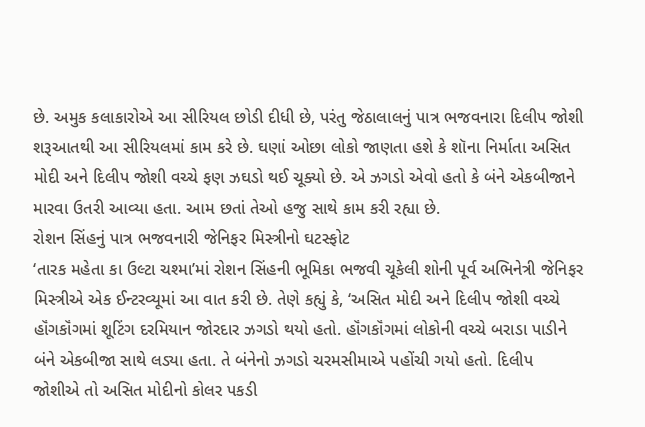છે. અમુક કલાકારોએ આ સીરિયલ છોડી દીધી છે, પરંતુ જેઠાલાલનું પાત્ર ભજવનારા દિલીપ જોશી શરૂઆતથી આ સીરિયલમાં કામ કરે છે. ઘણાં ઓછા લોકો જાણતા હશે કે શૉના નિર્માતા અસિત મોદી અને દિલીપ જોશી વચ્ચે ફણ ઝઘડો થઈ ચૂક્યો છે. એ ઝગડો એવો હતો કે બંને એકબીજાને મારવા ઉતરી આવ્યા હતા. આમ છતાં તેઓ હજુ સાથે કામ કરી રહ્યા છે.
રોશન સિંહનું પાત્ર ભજવનારી જેનિફર મિસ્ત્રીનો ઘટસ્ફોટ
‘તારક મહેતા કા ઉલ્ટા ચશ્મા’માં રોશન સિંહની ભૂમિકા ભજવી ચૂકેલી શોની પૂર્વ અભિનેત્રી જેનિફર મિસ્ત્રીએ એક ઈન્ટરવ્યૂમાં આ વાત કરી છે. તેણે કહ્યું કે, ‘અસિત મોદી અને દિલીપ જોશી વચ્ચે હૉંગકૉંગમાં શૂટિંગ દરમિયાન જોરદાર ઝગડો થયો હતો. હૉંગકૉંગમાં લોકોની વચ્ચે બરાડા પાડીને બંને એકબીજા સાથે લડ્યા હતા. તે બંનેનો ઝગડો ચરમસીમાએ પહોંચી ગયો હતો. દિલીપ જોશીએ તો અસિત મોદીનો કોલર પકડી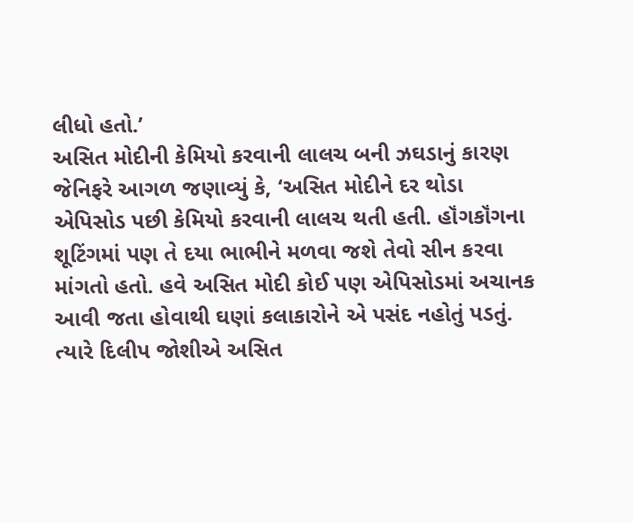લીધો હતો.’
અસિત મોદીની કેમિયો કરવાની લાલચ બની ઝઘડાનું કારણ
જેનિફરે આગળ જણાવ્યું કે, ‘અસિત મોદીને દર થોડા એપિસોડ પછી કેમિયો કરવાની લાલચ થતી હતી. હૉંગકૉંગના શૂટિંગમાં પણ તે દયા ભાભીને મળવા જશે તેવો સીન કરવા માંગતો હતો. હવે અસિત મોદી કોઈ પણ એપિસોડમાં અચાનક આવી જતા હોવાથી ઘણાં કલાકારોને એ પસંદ નહોતું પડતું. ત્યારે દિલીપ જોશીએ અસિત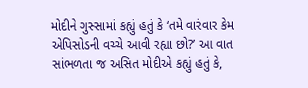મોદીને ગુસ્સામાં કહ્યું હતું કે ‘તમે વારંવાર કેમ એપિસોડની વચ્ચે આવી રહ્યા છો?’ આ વાત સાંભળતા જ અસિત મોદીએ કહ્યું હતું કે,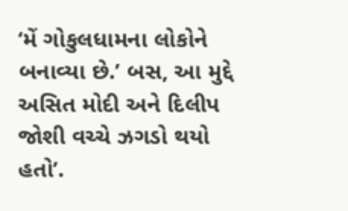‘મેં ગોકુલધામના લોકોને બનાવ્યા છે.’ બસ, આ મુદ્દે અસિત મોદી અને દિલીપ જોશી વચ્ચે ઝગડો થયો હતો’.